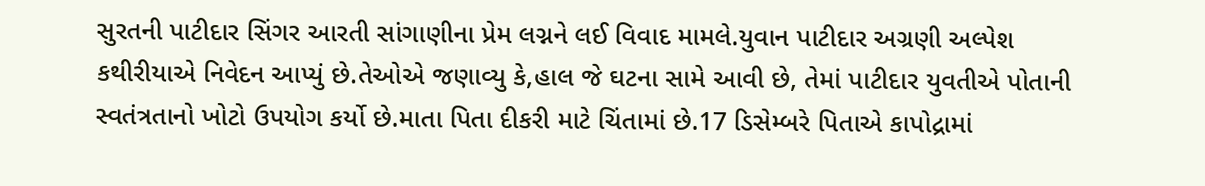સુરતની પાટીદાર સિંગર આરતી સાંગાણીના પ્રેમ લગ્નને લઈ વિવાદ મામલે.યુવાન પાટીદાર અગ્રણી અલ્પેશ કથીરીયાએ નિવેદન આપ્યું છે.તેઓએ જણાવ્યુ કે,હાલ જે ઘટના સામે આવી છે, તેમાં પાટીદાર યુવતીએ પોતાની સ્વતંત્રતાનો ખોટો ઉપયોગ કર્યો છે.માતા પિતા દીકરી માટે ચિંતામાં છે.17 ડિસેમ્બરે પિતાએ કાપોદ્રામાં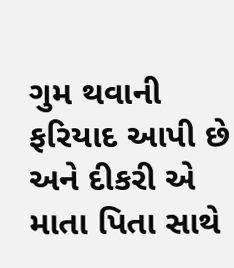ગુમ થવાની ફરિયાદ આપી છે અને દીકરી એ માતા પિતા સાથે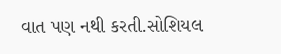વાત પણ નથી કરતી.સોશિયલ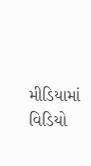મીડિયામાં વિડિયો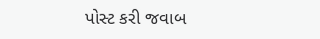પોસ્ટ કરી જવાબ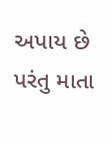અપાય છે પરંતુ માતા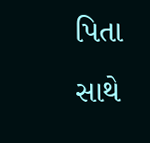પિતા સાથે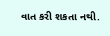વાત કરી શકતા નથી.